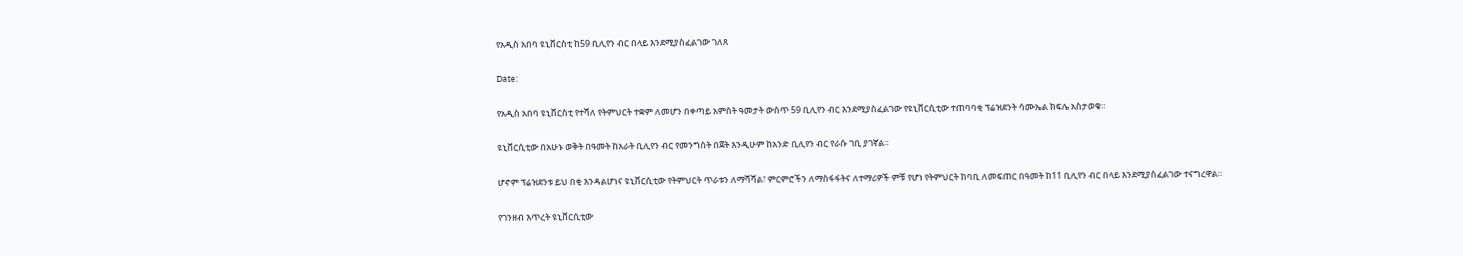የአዲስ አበባ ዩኒቨርስቲ ከ59 ቢሊየን ብር በላይ እንደሚያስፈልገው ገለጸ

Date:

የአዲስ አበባ ዩኒቨርስቲ የተሻለ የትምህርት ተቋም ለመሆን በቀጣይ አምስት ዓመታት ውስጥ 59 ቢሊየን ብር እንደሚያስፈልገው የዩኒቨርሲቲው ተጠባባቂ ፕሬዝደንት ሳሙኤል ክፍሌ አስታወቁ።

ዩኒቨርሲቲው በአሁኑ ወቅት በዓመት ከአራት ቢሊየን ብር የመንግስት በጀት እንዲሁም ከአንድ ቢሊየን ብር የራሱ ገቢ ያገኛል።

ሆኖም ፕሬዝደንቱ ይህ በቂ እንዳልሆነና ዩኒቨርሲቲው የትምህርት ጥራቱን ለማሻሻል፣ ምርምሮችን ለማስፋፋትና ለተማሪዎች ምቹ የሆነ የትምህርት ከባቢ ለመፍጠር በዓመት ከ11 ቢሊየን ብር በላይ እንደሚያስፈልገው ተናግረዋል።

የገንዘብ እጥረት ዩኒቨርሲቲው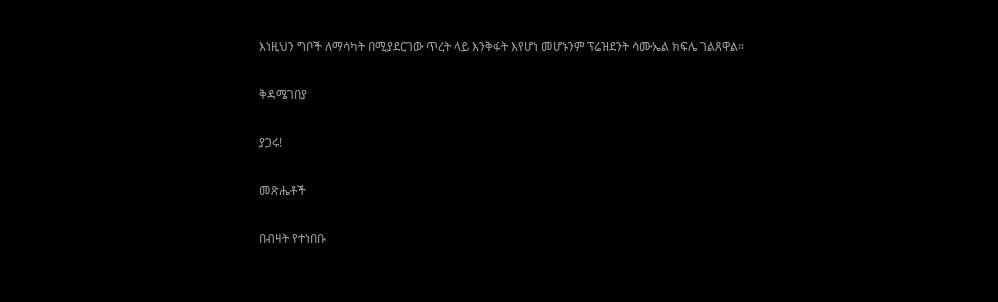እነዚህን ግቦች ለማሳካት በሚያደርገው ጥረት ላይ እንቅፋት እየሆነ መሆኑንም ፕሬዝደንት ሳሙኤል ክፍሌ ገልጸዋል።

ቅዳሜገበያ

ያጋሩ!

መጽሔቶች

በብዛት የተነበቡ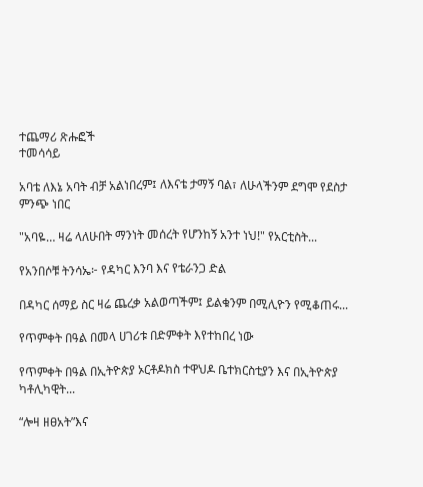ተጨማሪ ጽሑፎች
ተመሳሳይ

አባቴ ለእኔ አባት ብቻ አልነበረም፤ ለእናቴ ታማኝ ባል፣ ለሁላችንም ደግሞ የደስታ ምንጭ ነበር

"አባዬ… ዛሬ ላለሁበት ማንነት መሰረት የሆንከኝ አንተ ነህ!" የአርቲስት...

የአንበሶቹ ትንሳኤ፦ የዳካር እንባ እና የቴራንጋ ድል

በዳካር ሰማይ ስር ዛሬ ጨረቃ አልወጣችም፤ ይልቁንም በሚሊዮን የሚቆጠሩ...

የጥምቀት በዓል በመላ ሀገሪቱ በድምቀት እየተከበረ ነው

የጥምቀት በዓል በኢትዮጵያ ኦርቶዶክስ ተዋህዶ ቤተክርስቲያን እና በኢትዮጵያ ካቶሊካዊት...

“ሎዛ ዘፀአት”እና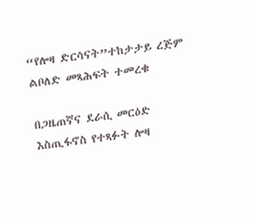“የሎዛ ድርሳናት”ተከታታይ ረጅም ልቦለድ መጻሕፍት ተመረቁ

በጋዜጠኛና ደራሲ መርዕድ እስጢፋኖስ የተጻፉት ሎዛ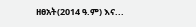ዘፀአት(2014 ዓ.ም) እና...